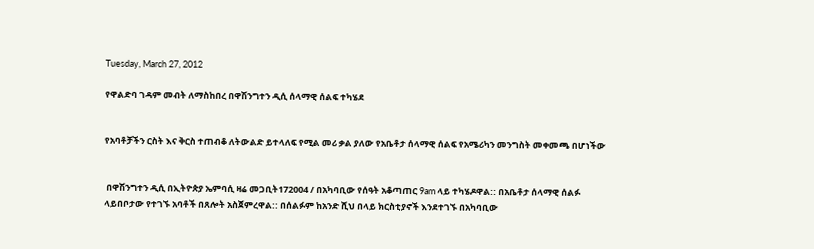Tuesday, March 27, 2012

የዋልድባ ገዳም መብት ለማስከበረ በዋሽንግተን ዲሲ ሰላማዊ ሰልፍ ተካሄደ


የአባቶቻችን ርስት እና ቅርስ ተጠብቆ ለትውልድ ይተላለፍ የሚል መሪ ቃል ያለው የአቤቶታ ሰላማዊ ሰልፍ የአሜሪካን መንግስት መቀመጫ በሆነችው


 በዋሽንግተን ዲሲ በኢትዮጵያ ኤምባሲ ዛሬ መጋቢት172004 / በአካባቢው የሰዓት አቆጣጠር 9am ላይ ተካሄዶዋል:: በአቤቶታ ሰላማዊ ሰልፉ ላይበቦታው የተገኙ አባቶች በጸሎት አስጀምረዋል:: በሰልፉም ከአንድ ሺህ በላይ ክርስቲያኖች እንደተገኙ በአካባቢው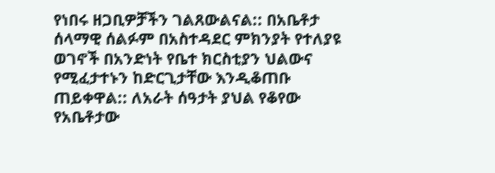የነበሩ ዘጋቢዎቻችን ገልጸውልናል:: በአቤቶታ ሰላማዊ ሰልፉም በአስተዳደር ምክንያት የተለያዩ ወገኖች በአንድነት የቤተ ክርስቲያን ህልውና የሚፈታተኑን ከድርጊታቸው እንዲቆጠቡ ጠይቀዋል:: ለአራት ሰዓታት ያህል የቆየው የአቤቶታው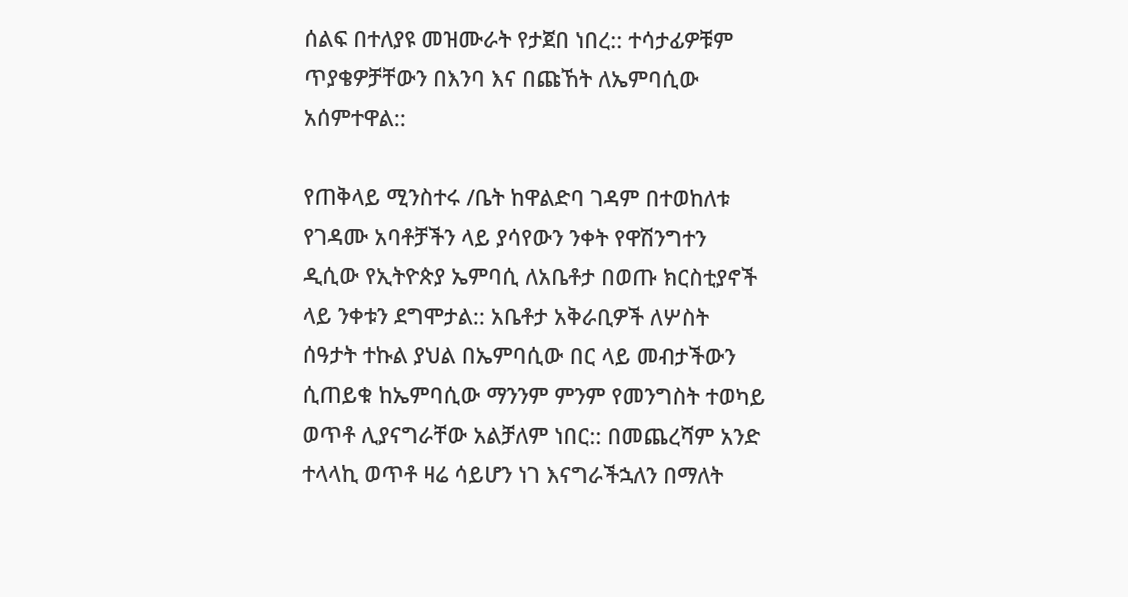ሰልፍ በተለያዩ መዝሙራት የታጀበ ነበረ:: ተሳታፊዎቹም ጥያቄዎቻቸውን በእንባ እና በጩኸት ለኤምባሲው አሰምተዋል::

የጠቅላይ ሚንስተሩ /ቤት ከዋልድባ ገዳም በተወከለቱ የገዳሙ አባቶቻችን ላይ ያሳየውን ንቀት የዋሽንግተን ዲሲው የኢትዮጵያ ኤምባሲ ለአቤቶታ በወጡ ክርስቲያኖች ላይ ንቀቱን ደግሞታል:: አቤቶታ አቅራቢዎች ለሦስት ሰዓታት ተኩል ያህል በኤምባሲው በር ላይ መብታችውን ሲጠይቁ ከኤምባሲው ማንንም ምንም የመንግስት ተወካይ ወጥቶ ሊያናግራቸው አልቻለም ነበር:: በመጨረሻም አንድ ተላላኪ ወጥቶ ዛሬ ሳይሆን ነገ እናግራችኋለን በማለት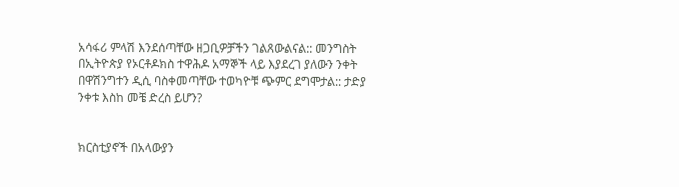አሳፋሪ ምላሽ እንደሰጣቸው ዘጋቢዎቻችን ገልጸውልናል:: መንግስት በኢትዮጵያ የኦርቶዶክስ ተዋሕዶ አማኞች ላይ እያደረገ ያለውን ንቀት በዋሽንግተን ዲሲ ባስቀመጣቸው ተወካዮቹ ጭምር ደግሞታል:: ታድያ ንቀቱ እስከ መቼ ድረስ ይሆን?


ክርስቲያኖች በአላውያን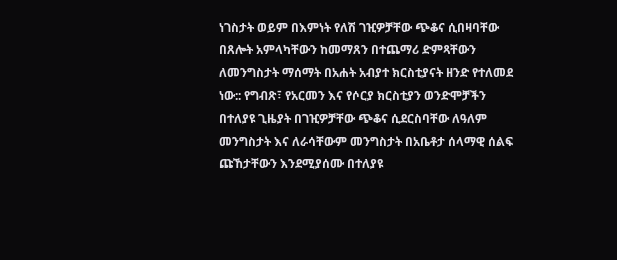ነገስታት ወይም በእምነት የለሽ ገዢዎቻቸው ጭቆና ሲበዛባቸው በጸሎት አምላካቸውን ከመማጸን በተጨማሪ ድምጻቸውን ለመንግስታት ማሰማት በአሐት አብያተ ክርስቲያናት ዘንድ የተለመደ ነው:: የግብጽ፣ የአርመን እና የሶርያ ክርስቲያን ወንድሞቻችን በተለያዩ ጊዜያት በገዢዎቻቸው ጭቆና ሲደርስባቸው ለዓለም መንግስታት እና ለራሳቸውም መንግስታት በአቤቶታ ሰላማዊ ሰልፍ ጩኸታቸውን እንደሚያሰሙ በተለያዩ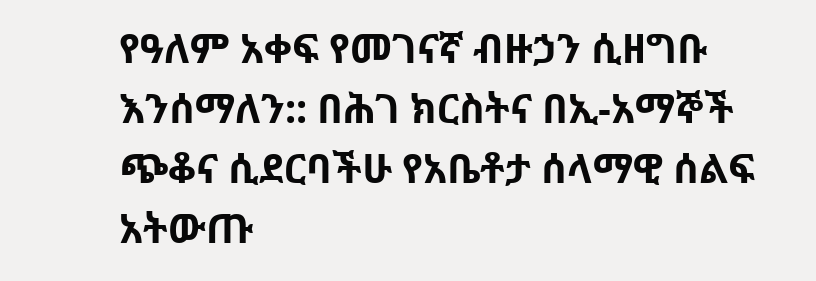የዓለም አቀፍ የመገናኛ ብዙኃን ሲዘግቡ እንሰማለን:: በሕገ ክርስትና በኢ-አማኞች ጭቆና ሲደርባችሁ የአቤቶታ ሰላማዊ ሰልፍ አትውጡ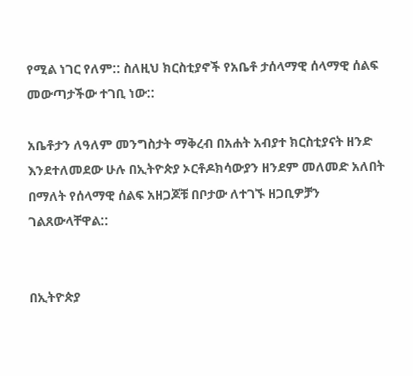የሚል ነገር የለም:: ስለዚህ ክርስቲያኖች የአቤቶ ታሰላማዊ ሰላማዊ ሰልፍ መውጣታችው ተገቢ ነው::

አቤቶታን ለዓለም መንግስታት ማቅረብ በአሐት አብያተ ክርስቲያናት ዘንድ እንደተለመደው ሁሉ በኢትዮጵያ ኦርቶዶክሳውያን ዘንደም መለመድ አለበት በማለት የሰላማዊ ሰልፍ አዘጋጆቹ በቦታው ለተገኙ ዘጋቢዎቻን ገልጸውላቸዋል::


በኢትዮጵያ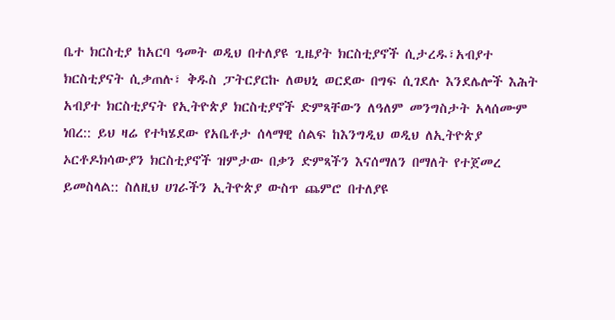ቤተ ክርስቲያ ከአርባ ዓመት ወዲህ በተለያዩ ጊዜያት ክርስቲያኖች ሲታረዱ፣አብያተ ክርስቲያናት ሲቃጠሉ፣ ቅዱስ ፓትርያርኩ ለወህኒ ወርደው በግፍ ሲገደሉ እንደሌሎች እሕት አብያተ ክርስቲያናት የኢትዮጵያ ክርስቲያኖች ድምጻቸውን ለዓለም መንግስታት አላሰሙም ነበረ:: ይህ ዛሬ የተካሄደው የአቤቶታ ሰላማዊ ሰልፍ ከእንግዲህ ወዲህ ለኢትዮጵያ ኦርቶዶክሳውያን ክርስቲያኖች ዝምታው በቃን ድምጻችን እናሰማለን በማለት የተጀመረ ይመስላል:: ስለዚህ ሀገራችን ኢትዮጵያ ውስጥ ጨምሮ በተለያዩ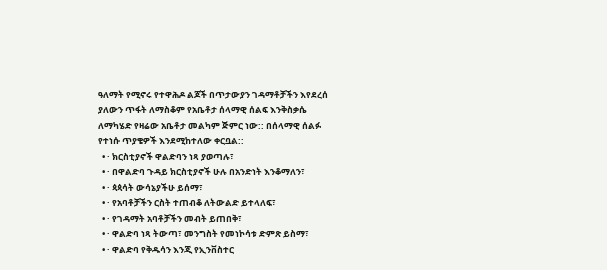ዓለማት የሚኖሩ የተዋሕዶ ልጆች በጥታውያን ገዳማቶቻችን እየደረሰ ያለውን ጥፋት ለማስቆም የአቤቶታ ሰላማዊ ሰልፍ እንቅስቃሴ ለማካሄድ የዛሬው አቤቶታ መልካም ጅምር ነው:: በሰላማዊ ሰልፉ የተነሱ ጥያቄዎች እንደሚከተለው ቀርቧል::
  • · ክርስቲያኖች ዋልድባን ነጻ ያወጣሉ፣
  • · በዋልድባ ጉዳይ ክርስቲያኖች ሁሉ በአንድነት እንቆማለን፣
  • · ጳጳሳት ውሳኔያችሁ ይሰማ፣
  • · የአባቶቻችን ርስት ተጠብቆ ለትውልድ ይተላለፍ፣
  • · የገዳማት አባቶቻችን መብት ይጠበቅ፣
  • · ዋልድባ ነጻ ትውጣ፣ መንግስት የመነኮሳቱ ድምጽ ይስማ፣
  • · ዋልድባ የቅዱሳን እንጂ የኢንቨስተር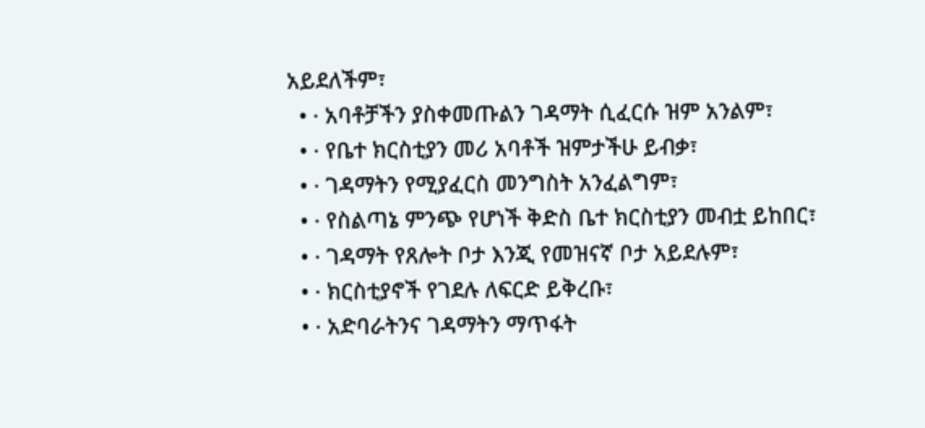አይደለችም፣
  • · አባቶቻችን ያስቀመጡልን ገዳማት ሲፈርሱ ዝም አንልም፣
  • · የቤተ ክርስቲያን መሪ አባቶች ዝምታችሁ ይብቃ፣
  • · ገዳማትን የሚያፈርስ መንግስት አንፈልግም፣
  • · የስልጣኔ ምንጭ የሆነች ቅድስ ቤተ ክርስቲያን መብቷ ይከበር፣
  • · ገዳማት የጸሎት ቦታ እንጂ የመዝናኛ ቦታ አይደሉም፣
  • · ክርስቲያኖች የገደሉ ለፍርድ ይቅረቡ፣
  • · አድባራትንና ገዳማትን ማጥፋት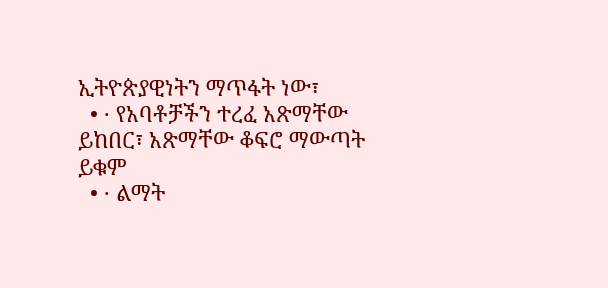ኢትዮጵያዊነትን ማጥፋት ነው፣
  • · የአባቶቻችን ተረፈ አጽማቸው ይከበር፣ አጽማቸው ቆፍሮ ማውጣት ይቁም
  • · ልማት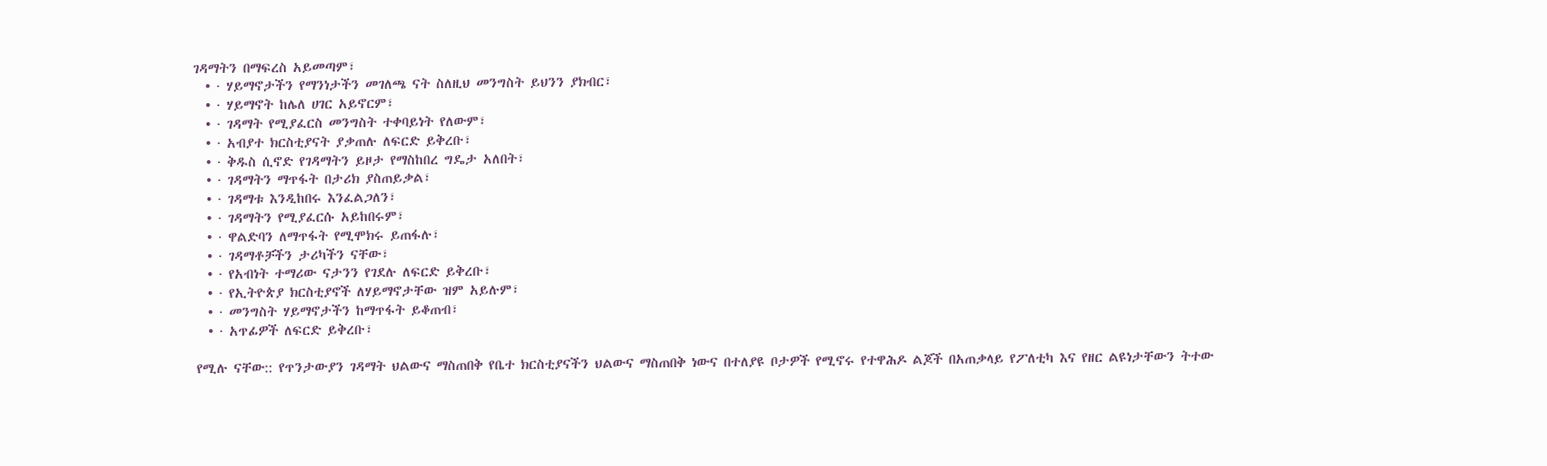ገዳማትን በማፍረስ አይመጣም፣
  • · ሃይማኖታችን የማንነታችን መገለጫ ናት ስለዚህ መንግስት ይህንን ያክብር፣
  • · ሃይማኖት ከሌለ ሀገር አይኖርም፣
  • · ገዳማት የሚያፈርስ መንግስት ተቀባይነት የለውም፣
  • · አብያተ ክርስቲያናት ያቃጠሉ ለፍርድ ይቅረቡ፣
  • · ቅዱስ ሲኖድ የገዳማትን ይዞታ የማስከበረ ግዴታ አለበት፣
  • · ገዳማትን ማጥፋት በታሪክ ያስጠይቃል፣
  • · ገዳማቱ እንዲከበሩ እንፈልጋለን፣
  • · ገዳማትን የሚያፈርሱ አይከበሩም፣
  • · ዋልድባን ለማጥፋት የሚሞክሩ ይጠፋሉ፣
  • · ገዳማቶቻችን ታሪካችን ናቸው፣
  • · የአብነት ተማሪው ናታንን የገደሉ ለፍርድ ይቅረቡ፣
  • · የኢትዮጵያ ክርስቲያኖች ለሃይማኖታቸው ዝም አይሉም፣
  • · መንግስት ሃይማኖታችን ከማጥፋት ይቆጠብ፣
  • · አጥፊዎች ለፍርድ ይቅረቡ፣

የሚሉ ናቸው:: የጥንታውያን ገዳማት ህልውና ማስጠበቅ የቤተ ክርስቲያናችን ህልውና ማስጠበቅ ነውና በተለያዩ ቦታዎች የሚኖሩ የተዋሕዶ ልጆች በአጠቃላይ የፖለቲካ እና የዘር ልዩነታቸውን ትተው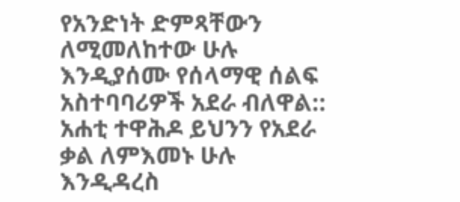የአንድነት ድምጻቸውን ለሚመለከተው ሁሉ እንዲያሰሙ የሰላማዊ ሰልፍ አስተባባሪዎች አደራ ብለዋል:: አሐቲ ተዋሕዶ ይህንን የአደራ ቃል ለምእመኑ ሁሉ እንዲዳረስ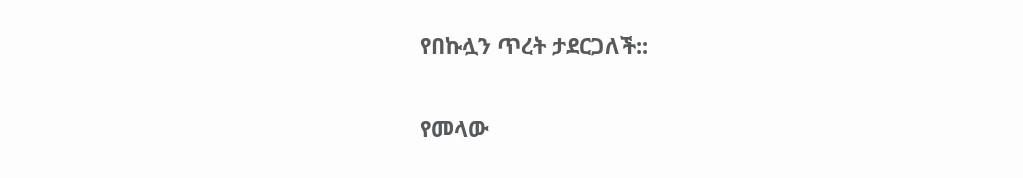የበኩሏን ጥረት ታደርጋለች::

የመላው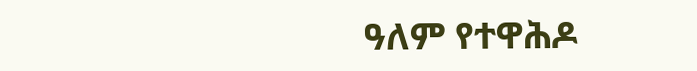ዓለም የተዋሕዶ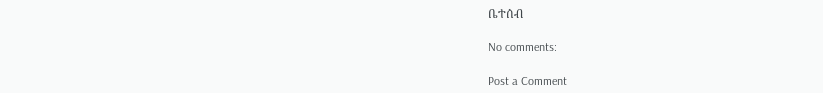ቤተሰብ

No comments:

Post a Comment